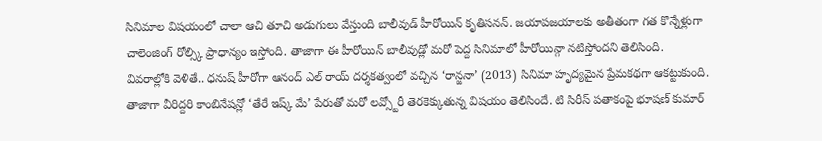సినిమాల విషయంలో చాలా ఆచి తూచి అడుగులు వేస్తుంది బాలీవుడ్ హీరోయిన్ కృతిసనన్. జయాపజయాలకు అతీతంగా గత కొన్నేళ్లుగా చాలెంజింగ్ రోల్స్కి ప్రాధాన్యం ఇస్తోంది. తాజాగా ఈ హీరోయిన్ బాలీవుడ్లో మరో పెద్ద సినిమాలో హీరోయిన్గా నటిస్తోందని తెలిసింది. వివరాల్లోకి వెళితే.. ధనుష్ హీరోగా ఆనంద్ ఎల్ రాయ్ దర్శకత్వంలో వచ్చిన ‘రాన్జనా’ (2013) సినిమా హృద్యమైన ప్రేమకథగా ఆకట్టుకుంది. తాజాగా వీరిద్దరి కాంబినేషన్లో ‘తేరే ఇష్క్ మే’ పేరుతో మరో లవ్స్టోరీ తెరకెక్కుతున్న విషయం తెలిసిందే. టి సిరీస్ పతాకంపై భూషణ్ కుమార్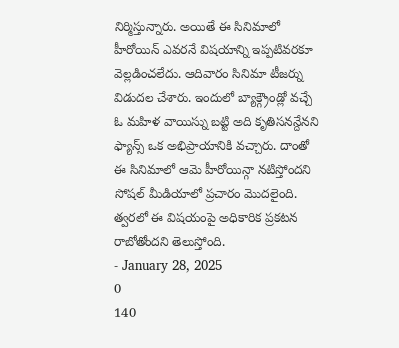నిర్మిస్తున్నారు. అయితే ఈ సినిమాలో హీరోయిన్ ఎవరనే విషయాన్ని ఇప్పటివరకూ వెల్లడించలేదు. ఆదివారం సినిమా టీజర్ను విడుదల చేశారు. ఇందులో బ్యాక్గ్రౌండ్లో వచ్చే ఓ మహిళ వాయిస్ను బట్టి అది కృతిసనన్దేనని ఫ్యాన్స్ ఒక అభిప్రాయానికి వచ్చారు. దాంతో ఈ సినిమాలో ఆమె హీరోయిన్గా నటిస్తోందని సోషల్ మీడియాలో ప్రచారం మొదలైంది. త్వరలో ఈ విషయంపై అధికారిక ప్రకటన రాబోతోందని తెలుస్తోంది.
- January 28, 2025
0
140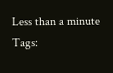Less than a minute
Tags: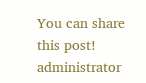You can share this post!
administrator